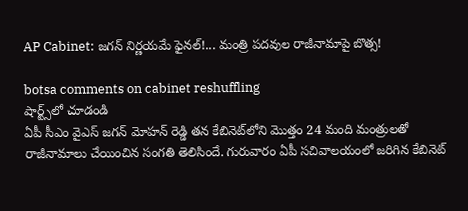AP Cabinet: జ‌గ‌న్ నిర్ణ‌య‌మే ఫైన‌ల్‌!... మంత్రి ప‌ద‌వుల రాజీనామాపై బొత్స!

botsa comments on cabinet reshuffling
షార్ట్స్‌లో చూడండి
ఏపీ సీఎం వైఎస్ జ‌గ‌న్ మోహ‌న్ రెడ్డి త‌న కేబినెట్‌లోని మొత్తం 24 మంది మంత్రుల‌తో రాజీనామాలు చేయించిన సంగ‌తి తెలిసిందే. గురువారం ఏపీ స‌చివాలయంలో జ‌రిగిన కేబినెట్‌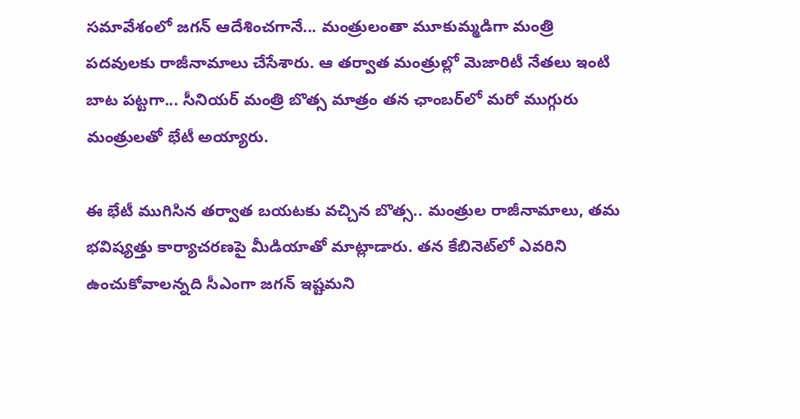సమావేశంలో జ‌గ‌న్ ఆదేశించ‌గానే... మంత్రులంతా మూకుమ్మ‌డిగా మంత్రి ప‌ద‌వుల‌కు రాజీనామాలు చేసేశారు. ఆ త‌ర్వాత మంత్రుల్లో మెజారిటీ నేత‌లు ఇంటి బాట ప‌ట్ట‌గా... సీనియ‌ర్ మంత్రి బొత్స మాత్రం త‌న ఛాంబ‌ర్‌లో మ‌రో ముగ్గురు మంత్రుల‌తో భేటీ అయ్యారు.

ఈ భేటీ ముగిసిన త‌ర్వాత బ‌య‌ట‌కు వ‌చ్చిన బొత్స‌.. మంత్రుల రాజీనామాలు, త‌మ భ‌విష్య‌త్తు కార్యాచ‌ర‌ణ‌పై మీడియాతో మాట్లాడారు. త‌న కేబినెట్‌లో ఎవ‌రిని ఉంచుకోవాల‌న్న‌ది సీఎంగా జ‌గ‌న్ ఇష్ట‌మ‌ని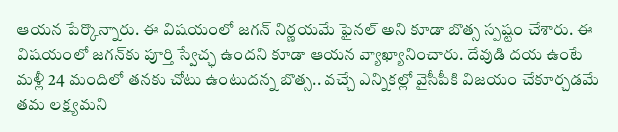ఆయ‌న పేర్కొన్నారు. ఈ విష‌యంలో జ‌గ‌న్ నిర్ణ‌య‌మే ఫైన‌ల్ అని కూడా బొత్స స్ప‌ష్టం చేశారు. ఈ విష‌యంలో జ‌గ‌న్‌కు పూర్తి స్వేచ్ఛ ఉంద‌ని కూడా ఆయన వ్యాఖ్యానించారు. దేవుడి ద‌య ఉంటే మళ్లీ 24 మందిలో త‌న‌కు చోటు ఉంటుద‌న్న బొత్స‌.. వ‌చ్చే ఎన్నిక‌ల్లో వైసీపీకి విజ‌యం చేకూర్చ‌డ‌మే త‌మ ల‌క్ష్య‌మ‌ని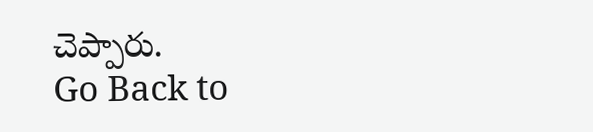చెప్పారు.
Go Back to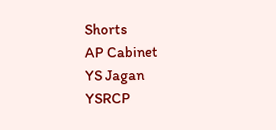Shorts
AP Cabinet
YS Jagan
YSRCP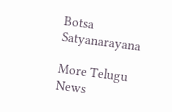Botsa Satyanarayana

More Telugu News